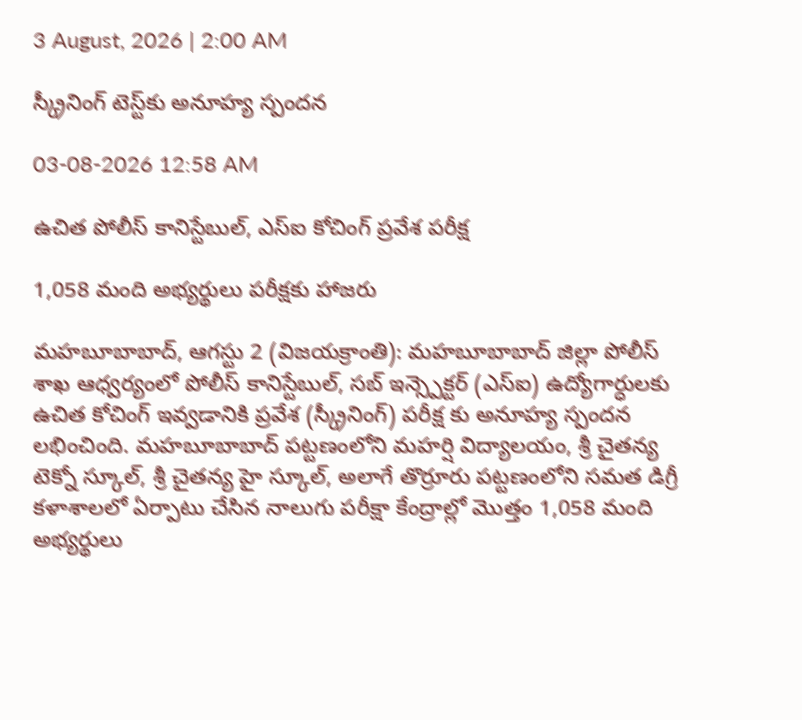3 August, 2026 | 2:00 AM

స్క్రీనింగ్ టెస్ట్‌కు అనూహ్య స్పందన

03-08-2026 12:58 AM

ఉచిత పోలీస్ కానిస్టేబుల్, ఎస్‌ఐ కోచింగ్ ప్రవేశ పరీక్ష

1,058 మంది అభ్యర్థులు పరీక్షకు హాజరు

మహబూబాబాద్, ఆగస్టు 2 (విజయక్రాంతి): మహబూబాబాద్ జిల్లా పోలీస్ శాఖ ఆధ్వర్యంలో పోలీస్ కానిస్టేబుల్, సబ్ ఇన్స్పెక్టర్ (ఎస్‌ఐ) ఉద్యోగార్ధులకు ఉచిత కోచింగ్ ఇవ్వడానికి ప్రవేశ (స్క్రీనింగ్) పరీక్ష కు అనూహ్య స్పందన లభించింది. మహబూబాబాద్ పట్టణంలోని మహర్షి విద్యాలయం, శ్రీ చైతన్య టెక్నో స్కూల్, శ్రీ చైతన్య హై స్కూల్, అలాగే తొర్రూరు పట్టణంలోని సమత డిగ్రీ కళాశాలలో ఏర్పాటు చేసిన నాలుగు పరీక్షా కేంద్రాల్లో మొత్తం 1,058 మంది అభ్యర్థులు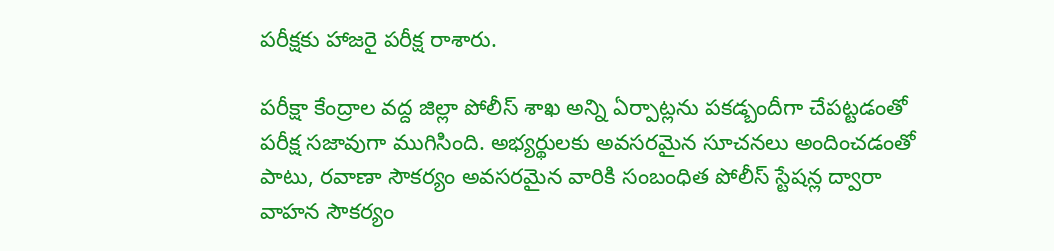పరీక్షకు హాజరై పరీక్ష రాశారు.

పరీక్షా కేంద్రాల వద్ద జిల్లా పోలీస్ శాఖ అన్ని ఏర్పాట్లను పకడ్బందీగా చేపట్టడంతో పరీక్ష సజావుగా ముగిసింది. అభ్యర్థులకు అవసరమైన సూచనలు అందించడంతో పాటు, రవాణా సౌకర్యం అవసరమైన వారికి సంబంధిత పోలీస్ స్టేషన్ల ద్వారా వాహన సౌకర్యం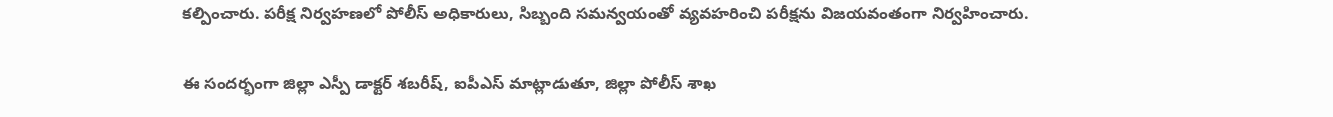కల్పించారు. పరీక్ష నిర్వహణలో పోలీస్ అధికారులు, సిబ్బంది సమన్వయంతో వ్యవహరించి పరీక్షను విజయవంతంగా నిర్వహించారు.

ఈ సందర్భంగా జిల్లా ఎస్పీ డాక్టర్ శబరీష్, ఐపీఎస్ మాట్లాడుతూ, జిల్లా పోలీస్ శాఖ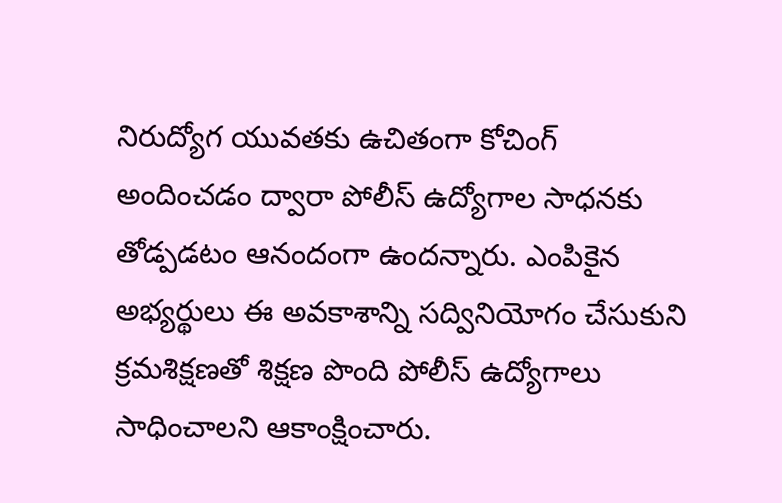నిరుద్యోగ యువతకు ఉచితంగా కోచింగ్ అందించడం ద్వారా పోలీస్ ఉద్యోగాల సాధనకు తోడ్పడటం ఆనందంగా ఉందన్నారు. ఎంపికైన అభ్యర్థులు ఈ అవకాశాన్ని సద్వినియోగం చేసుకుని క్రమశిక్షణతో శిక్షణ పొంది పోలీస్ ఉద్యోగాలు సాధించాలని ఆకాంక్షించారు.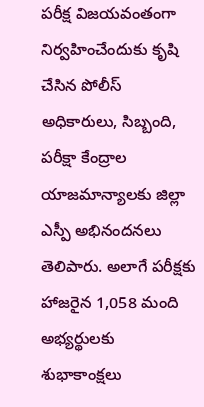పరీక్ష విజయవంతంగా నిర్వహించేందుకు కృషి చేసిన పోలీస్ అధికారులు, సిబ్బంది, పరీక్షా కేంద్రాల యాజమాన్యాలకు జిల్లా ఎస్పీ అభినందనలు తెలిపారు. అలాగే పరీక్షకు హాజరైన 1,058 మంది అభ్యర్థులకు శుభాకాంక్షలు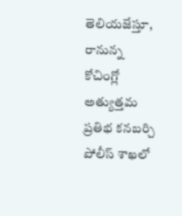తెలియజేస్తూ, రానున్న కోచింగ్లో అత్యుత్తమ ప్రతిభ కనబర్చి పోలీస్ శాఖలో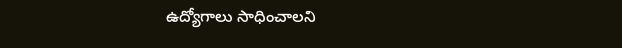ఉద్యోగాలు సాధించాలని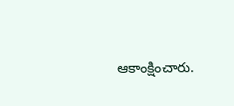ఆకాంక్షించారు.